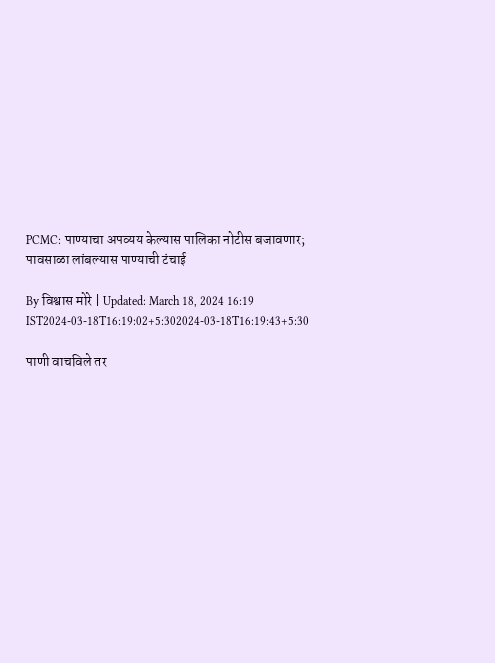PCMC: पाण्याचा अपव्यय केल्यास पालिका नोटीस बजावणार; पावसाळा लांबल्यास पाण्याची टंचाई

By विश्वास मोरे | Updated: March 18, 2024 16:19 IST2024-03-18T16:19:02+5:302024-03-18T16:19:43+5:30

पाणी वाचविले तर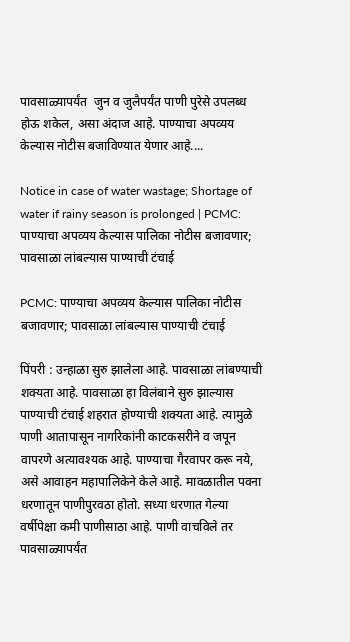पावसाळ्यापर्यंत  जुन व जुलैपर्यंत पाणी पुरेसे उपलब्ध होऊ शकेल, असा अंदाज आहे. पाण्याचा अपव्यय केल्यास नोटीस बजाविण्यात येणार आहे....

Notice in case of water wastage; Shortage of water if rainy season is prolonged | PCMC: पाण्याचा अपव्यय केल्यास पालिका नोटीस बजावणार; पावसाळा लांबल्यास पाण्याची टंचाई

PCMC: पाण्याचा अपव्यय केल्यास पालिका नोटीस बजावणार; पावसाळा लांबल्यास पाण्याची टंचाई

पिंपरी : उन्हाळा सुरु झालेला आहे. पावसाळा लांबण्याची शक्यता आहे. पावसाळा हा विलंबाने सुरु झाल्यास पाण्याची टंचाई शहरात होण्याची शक्यता आहे. त्यामुळे पाणी आतापासून नागरिकांनी काटकसरीने व जपून वापरणे अत्यावश्यक आहे. पाण्याचा गैरवापर करू नये, असे आवाहन महापालिकेने केले आहे. मावळातील पवना धरणातून पाणीपुरवठा होतो. सध्या धरणात गेल्या वर्षीपेक्षा कमी पाणीसाठा आहे. पाणी वाचविले तर पावसाळ्यापर्यंत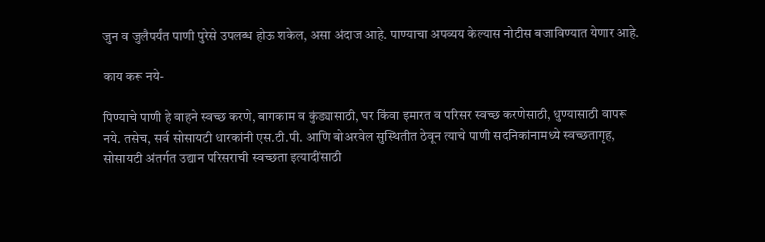जुन व जुलैपर्यंत पाणी पुरेसे उपलब्ध होऊ शकेल, असा अंदाज आहे. पाण्याचा अपव्यय केल्यास नोटीस बजाविण्यात येणार आहे.

काय करू नये-

पिण्याचे पाणी हे वाहने स्वच्छ करणे, बागकाम व कुंड्यासाठी, घर किंवा इमारत व परिसर स्वच्छ करणेसाठी, धुण्यासाठी वापरू नये. तसेच, सर्व सोसायटी धारकांनी एस.टी.पी. आणि बोअरवेल सुस्थितीत ठेवून त्याचे पाणी सदनिकांनामध्ये स्वच्छतागृह, सोसायटी अंतर्गत उद्यान परिसराची स्वच्छता इत्यादींसाठी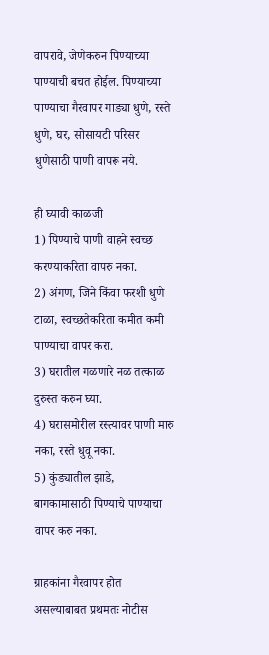वापरावे, जेणेकरुन पिण्याच्या पाण्याची बचत होईल. पिण्याच्या पाण्याचा गैरवापर गाड्या धुणे, रस्ते धुणे, घर, सोसायटी परिसर धुणेसाठी पाणी वापरू नये.

ही घ्यावी काळजी
1) पिण्याचे पाणी वाहने स्वच्छ करण्याकरिता वापरु नका.
2) अंगण, जिने किंवा फरशी धुणे टाळा, स्वच्छतेकरिता कमीत कमी पाण्याचा वापर करा.
3) घरातील गळणारे नळ तत्काळ दुरुस्त करुन घ्या.
4) घरासमोरील रस्त्यावर पाणी मारु नका, रस्ते धुवू नका.
5) कुंड्यातील झाडे, बागकामासाठी पिण्याचे पाण्याचा वापर करु नका.

ग्राहकांना गैरवापर होत असल्याबाबत प्रथमतः नोटीस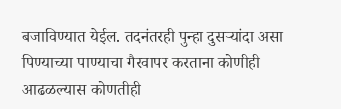बजाविण्यात येईल. तदनंतरही पुन्हा दुसऱ्यांदा असा पिण्याच्या पाण्याचा गैरवापर करताना कोणीही आढळल्यास कोणतीही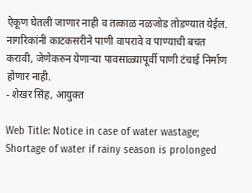ऐकूण घेतली जाणार नाही व तत्काळ नळजोड तोडण्यात येईल. नागरिकांनी काटकसरीने पाणी वापरावे व पाण्याची बचत करावी, जेणेकरुन येणाऱ्या पावसाळ्यापूर्वी पाणी टंचाई निर्माण होणार नाही.
- शेखर सिंह, आयुक्त

Web Title: Notice in case of water wastage; Shortage of water if rainy season is prolonged